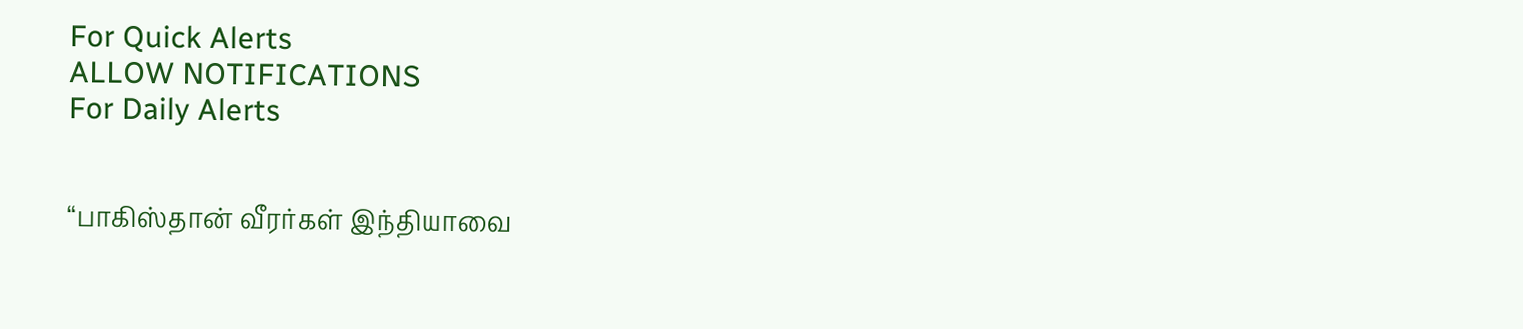For Quick Alerts
ALLOW NOTIFICATIONS
For Daily Alerts


“பாகிஸ்தான் வீரர்கள் இந்தியாவை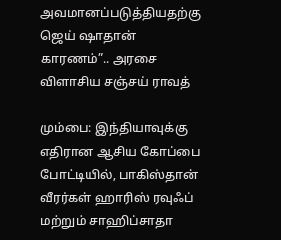அவமானப்படுத்தியதற்கு ஜெய் ஷாதான் காரணம்”.. அரசை விளாசிய சஞ்சய் ராவத்

மும்பை: இந்தியாவுக்கு எதிரான ஆசிய கோப்பை போட்டியில், பாகிஸ்தான் வீரர்கள் ஹாரிஸ் ரவுஃப் மற்றும் சாஹிப்சாதா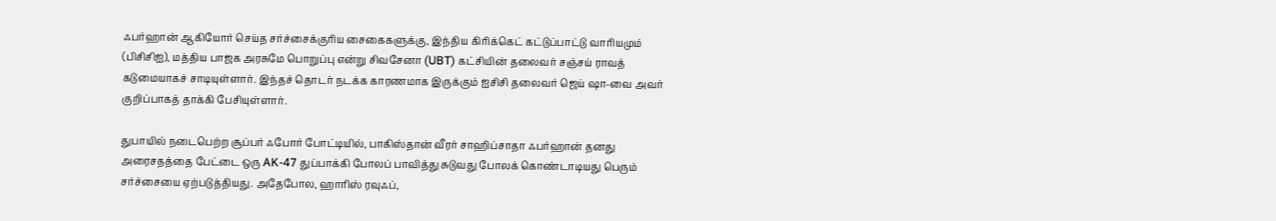ஃபர்ஹான் ஆகியோர் செய்த சர்ச்சைக்குரிய சைகைகளுக்கு, இந்திய கிரிக்கெட் கட்டுப்பாட்டு வாரியமும் (பிசிசிஐ), மத்திய பாஜக அரசுமே பொறுப்பு என்று சிவசேனா (UBT) கட்சியின் தலைவர் சஞ்சய் ராவத் கடுமையாகச் சாடியுள்ளார். இந்தச் தொடர் நடக்க காரணமாக இருக்கும் ஐசிசி தலைவர் ஜெய் ஷா-வை அவர் குறிப்பாகத் தாக்கி பேசியுள்ளார்.

துபாயில் நடைபெற்ற சூப்பர் ஃபோர் போட்டியில், பாகிஸ்தான் வீரர் சாஹிப்சாதா ஃபர்ஹான் தனது அரைசதத்தை பேட்டை ஒரு AK-47 துப்பாக்கி போலப் பாவித்து சுடுவது போலக் கொண்டாடியது பெரும் சர்ச்சையை ஏற்படுத்தியது. அதேபோல, ஹாரிஸ் ரவுஃப்,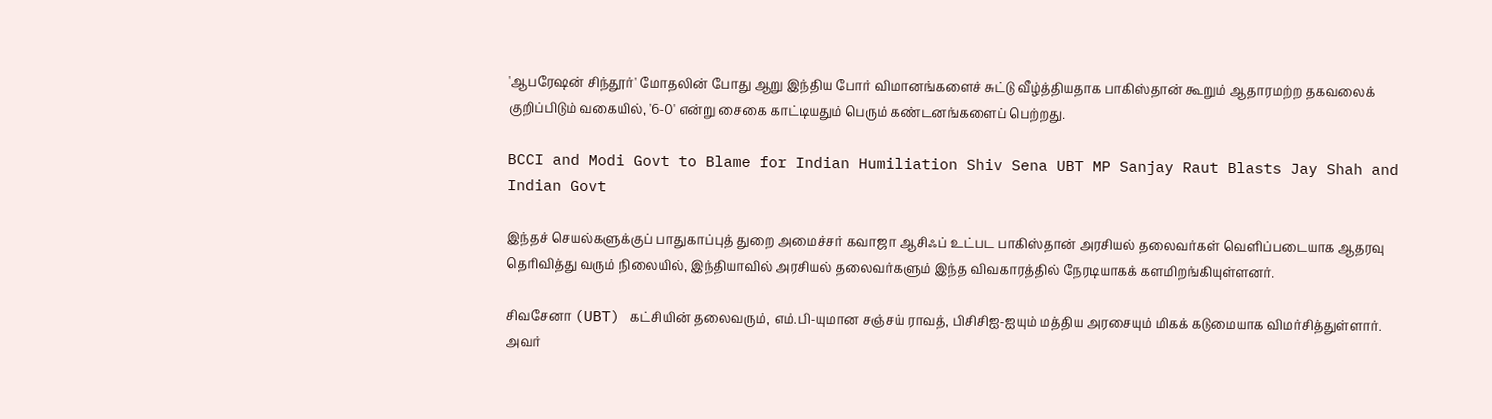'ஆபரேஷன் சிந்தூர்' மோதலின் போது ஆறு இந்திய போர் விமானங்களைச் சுட்டு வீழ்த்தியதாக பாகிஸ்தான் கூறும் ஆதாரமற்ற தகவலைக் குறிப்பிடும் வகையில், '6-0' என்று சைகை காட்டியதும் பெரும் கண்டனங்களைப் பெற்றது.

BCCI and Modi Govt to Blame for Indian Humiliation Shiv Sena UBT MP Sanjay Raut Blasts Jay Shah and Indian Govt

இந்தச் செயல்களுக்குப் பாதுகாப்புத் துறை அமைச்சர் கவாஜா ஆசிஃப் உட்பட பாகிஸ்தான் அரசியல் தலைவர்கள் வெளிப்படையாக ஆதரவு தெரிவித்து வரும் நிலையில், இந்தியாவில் அரசியல் தலைவர்களும் இந்த விவகாரத்தில் நேரடியாகக் களமிறங்கியுள்ளனர்.

சிவசேனா (UBT) கட்சியின் தலைவரும், எம்.பி-யுமான சஞ்சய் ராவத், பிசிசிஐ-ஐயும் மத்திய அரசையும் மிகக் கடுமையாக விமர்சித்துள்ளார். அவர்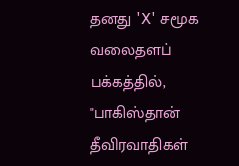தனது 'X' சமூக வலைதளப் பக்கத்தில், "பாகிஸ்தான் தீவிரவாதிகள்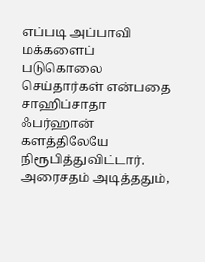எப்படி அப்பாவி மக்களைப் படுகொலை செய்தார்கள் என்பதை சாஹிப்சாதா ஃபர்ஹான் களத்திலேயே நிரூபித்துவிட்டார். அரைசதம் அடித்ததும்,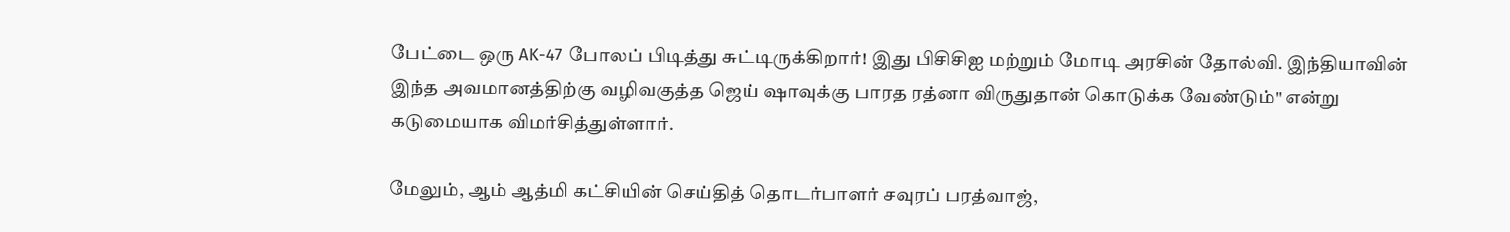பேட்டை ஒரு AK-47 போலப் பிடித்து சுட்டிருக்கிறார்! இது பிசிசிஐ மற்றும் மோடி அரசின் தோல்வி. இந்தியாவின் இந்த அவமானத்திற்கு வழிவகுத்த ஜெய் ஷாவுக்கு பாரத ரத்னா விருதுதான் கொடுக்க வேண்டும்" என்று கடுமையாக விமர்சித்துள்ளார்.

மேலும், ஆம் ஆத்மி கட்சியின் செய்தித் தொடர்பாளர் சவுரப் பரத்வாஜ்,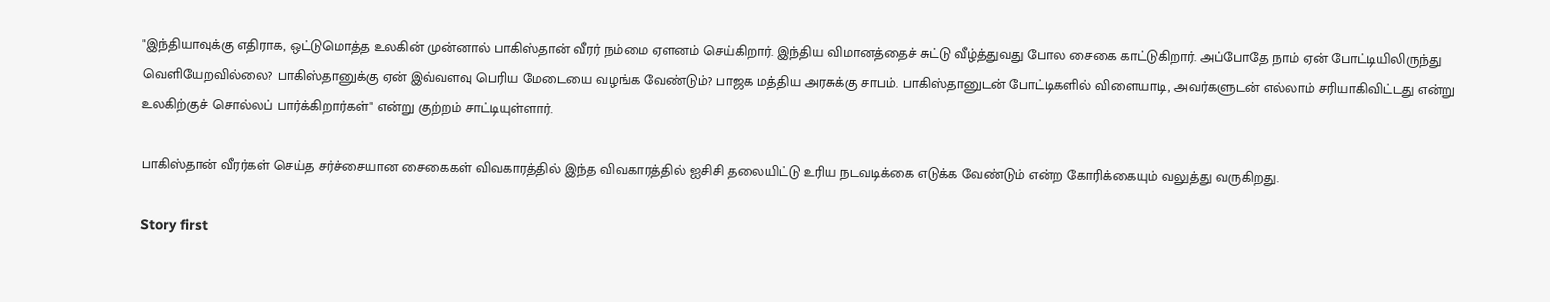"இந்தியாவுக்கு எதிராக, ஒட்டுமொத்த உலகின் முன்னால் பாகிஸ்தான் வீரர் நம்மை ஏளனம் செய்கிறார். இந்திய விமானத்தைச் சுட்டு வீழ்த்துவது போல சைகை காட்டுகிறார். அப்போதே நாம் ஏன் போட்டியிலிருந்து வெளியேறவில்லை? பாகிஸ்தானுக்கு ஏன் இவ்வளவு பெரிய மேடையை வழங்க வேண்டும்? பாஜக மத்திய அரசுக்கு சாபம். பாகிஸ்தானுடன் போட்டிகளில் விளையாடி, அவர்களுடன் எல்லாம் சரியாகிவிட்டது என்று உலகிற்குச் சொல்லப் பார்க்கிறார்கள்" என்று குற்றம் சாட்டியுள்ளார்.

பாகிஸ்தான் வீரர்கள் செய்த சர்ச்சையான சைகைகள் விவகாரத்தில் இந்த விவகாரத்தில் ஐசிசி தலையிட்டு உரிய நடவடிக்கை எடுக்க வேண்டும் என்ற கோரிக்கையும் வலுத்து வருகிறது.

Story first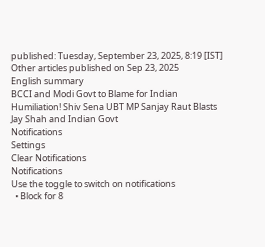published: Tuesday, September 23, 2025, 8:19 [IST]
Other articles published on Sep 23, 2025
English summary
BCCI and Modi Govt to Blame for Indian Humiliation! Shiv Sena UBT MP Sanjay Raut Blasts Jay Shah and Indian Govt
Notifications
Settings
Clear Notifications
Notifications
Use the toggle to switch on notifications
  • Block for 8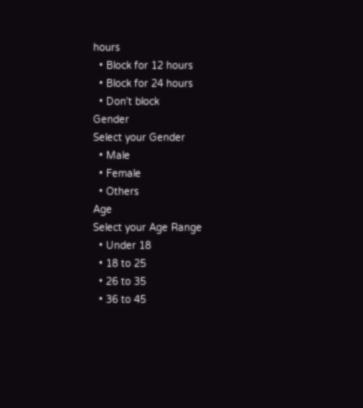hours
  • Block for 12 hours
  • Block for 24 hours
  • Don't block
Gender
Select your Gender
  • Male
  • Female
  • Others
Age
Select your Age Range
  • Under 18
  • 18 to 25
  • 26 to 35
  • 36 to 45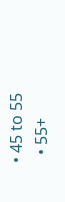• 45 to 55
  • 55+